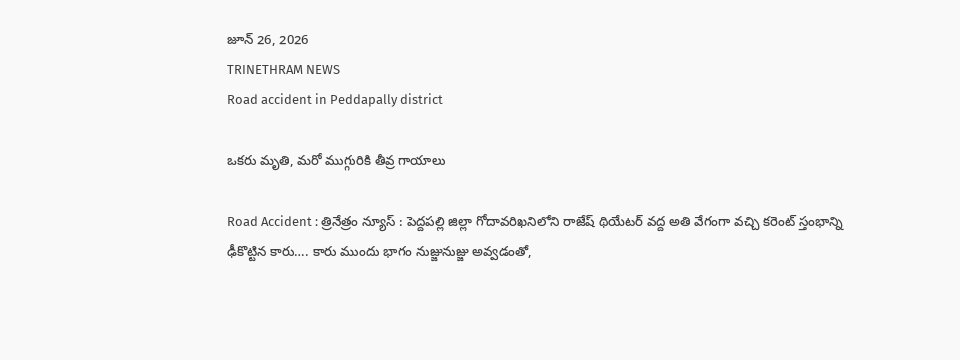జూన్ 26, 2026
TRINETHRAM NEWS
Road accident in Peddapally district

ఒకరు మృతి, మరో ముగ్గురికి తీవ్ర గాయాలు

Road Accident : త్రినేత్రం న్యూస్ : పెద్దపల్లి జిల్లా గోదావరిఖనిలోని రాజేష్ థియేటర్ వద్ద అతి వేగంగా వచ్చి కరెంట్ స్తంభాన్ని ఢీకొట్టిన కారు…. కారు ముందు భాగం నుజ్జునుజ్జు అవ్వడంతో,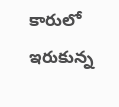కారులో ఇరుకున్న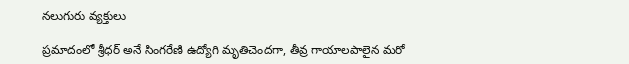నలుగురు వ్యక్తులు

ప్రమాదంలో శ్రీధర్ అనే సింగరేణి ఉద్యోగి మృతిచెందగా, తీవ్ర గాయాలపాలైన మరో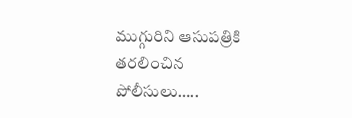ముగ్గురిని ఆసుపత్రికి తరలించిన పోలీసులు…..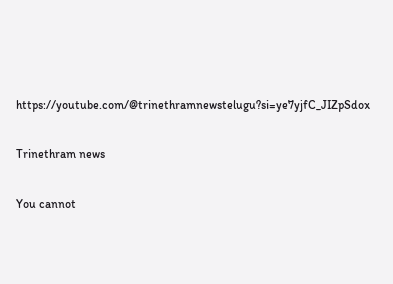https://youtube.com/@trinethramnewstelugu?si=ye7yjfC_JIZpSdox

Trinethram news

You cannot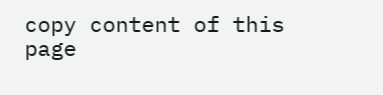copy content of this page